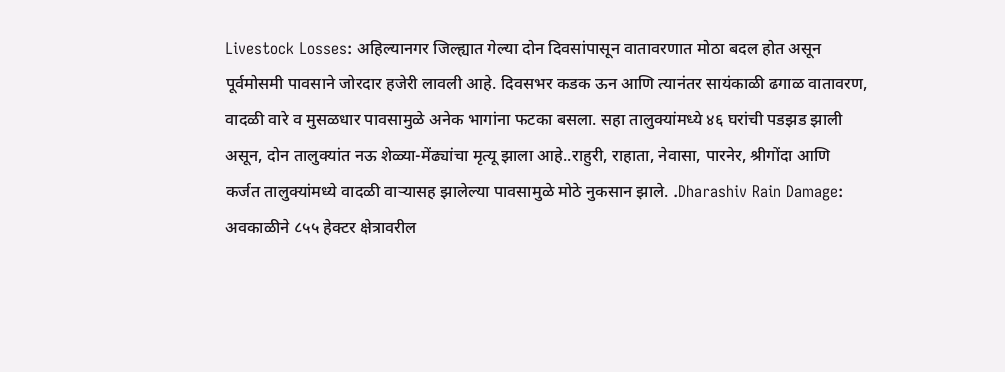Livestock Losses: अहिल्यानगर जिल्ह्यात गेल्या दोन दिवसांपासून वातावरणात मोठा बदल होत असून पूर्वमोसमी पावसाने जोरदार हजेरी लावली आहे. दिवसभर कडक ऊन आणि त्यानंतर सायंकाळी ढगाळ वातावरण, वादळी वारे व मुसळधार पावसामुळे अनेक भागांना फटका बसला. सहा तालुक्यांमध्ये ४६ घरांची पडझड झाली असून, दोन तालुक्यांत नऊ शेळ्या-मेंढ्यांचा मृत्यू झाला आहे..राहुरी, राहाता, नेवासा, पारनेर, श्रीगोंदा आणि कर्जत तालुक्यांमध्ये वादळी वाऱ्यासह झालेल्या पावसामुळे मोठे नुकसान झाले. .Dharashiv Rain Damage: अवकाळीने ८५५ हेक्टर क्षेत्रावरील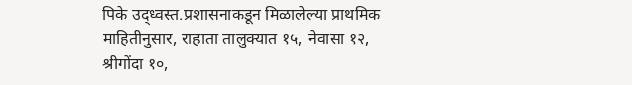पिके उद्ध्वस्त.प्रशासनाकडून मिळालेल्या प्राथमिक माहितीनुसार, राहाता तालुक्यात १५, नेवासा १२, श्रीगोंदा १०,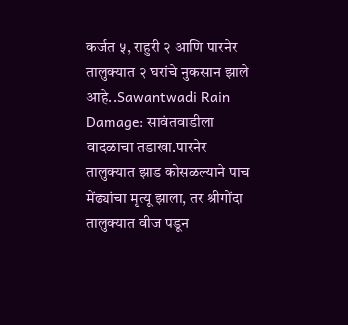कर्जत ५, राहुरी २ आणि पारनेर तालुक्यात २ घरांचे नुकसान झाले आहे..Sawantwadi Rain Damage: सावंतवाडीला वादळाचा तडाखा.पारनेर तालुक्यात झाड कोसळल्याने पाच मेंढ्यांचा मृत्यू झाला, तर श्रीगोंदा तालुक्यात वीज पडून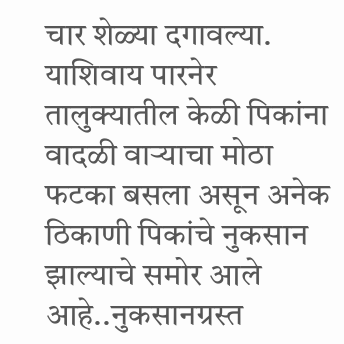चार शेळ्या दगावल्या. याशिवाय पारनेर तालुक्यातील केळी पिकांना वादळी वाऱ्याचा मोठा फटका बसला असून अनेक ठिकाणी पिकांचे नुकसान झाल्याचे समोर आले आहे..नुकसानग्रस्त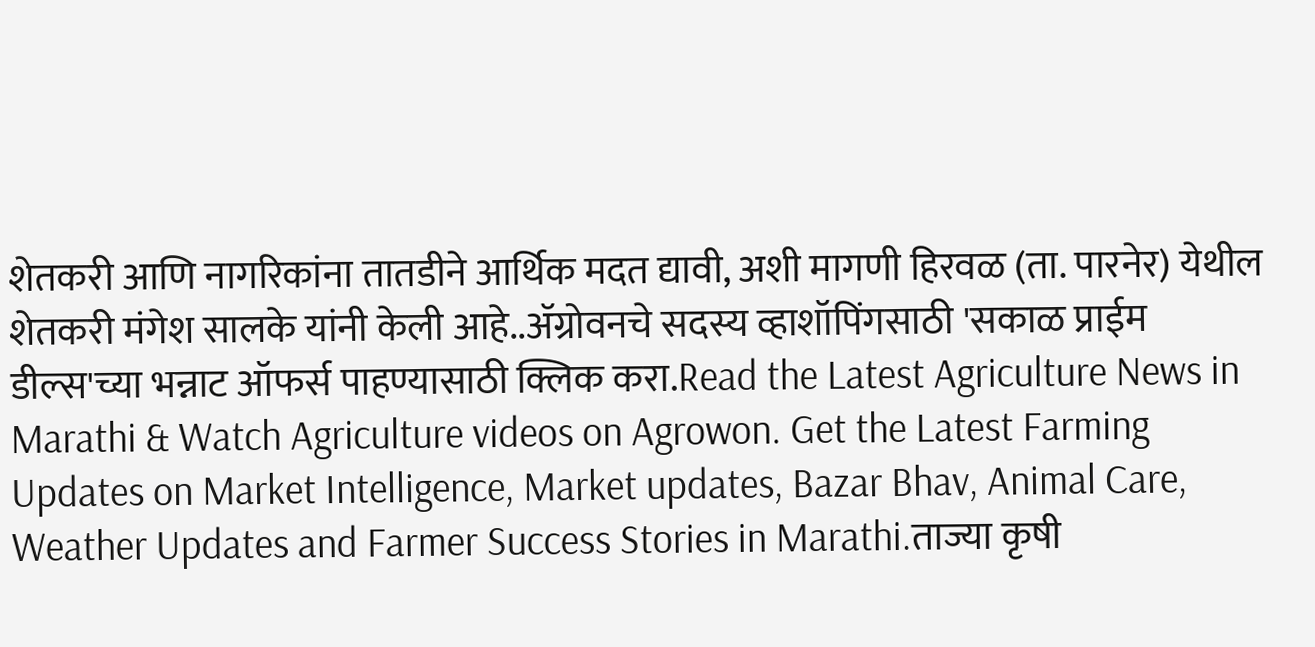शेतकरी आणि नागरिकांना तातडीने आर्थिक मदत द्यावी, अशी मागणी हिरवळ (ता. पारनेर) येथील शेतकरी मंगेश सालके यांनी केली आहे..ॲग्रोवनचे सदस्य व्हाशॉपिंगसाठी 'सकाळ प्राईम डील्स'च्या भन्नाट ऑफर्स पाहण्यासाठी क्लिक करा.Read the Latest Agriculture News in Marathi & Watch Agriculture videos on Agrowon. Get the Latest Farming Updates on Market Intelligence, Market updates, Bazar Bhav, Animal Care, Weather Updates and Farmer Success Stories in Marathi.ताज्या कृषी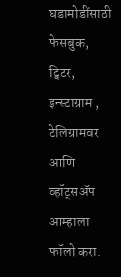घडामोडींसाठी फेसबुक, ट्विटर, इन्स्टाग्राम , टेलिग्रामवर आणि व्हॉट्सॲप आम्हाला फॉलो करा.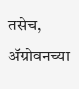तसेच, ॲग्रोवनच्या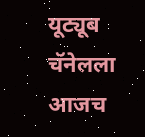यूट्यूब चॅनेलला आजच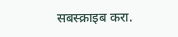सबस्क्राइब करा.